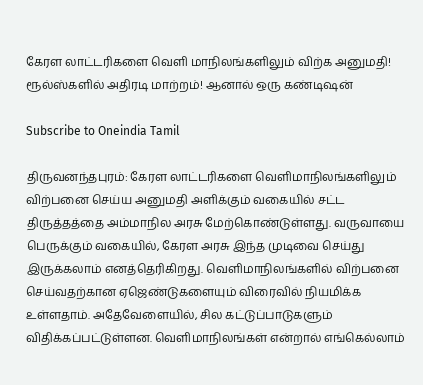கேரள லாட்டரிகளை வெளி மாநிலங்களிலும் விற்க அனுமதி! ரூல்ஸ்களில் அதிரடி மாற்றம்! ஆனால் ஒரு கண்டிஷன்

Subscribe to Oneindia Tamil

திருவனந்தபுரம்: கேரள லாட்டரிகளை வெளிமாநிலங்களிலும் விற்பனை செய்ய அனுமதி அளிக்கும் வகையில் சட்ட திருத்தத்தை அம்மாநில அரசு மேற்கொண்டுள்ளது. வருவாயை பெருக்கும் வகையில், கேரள அரசு இந்த முடிவை செய்து இருக்கலாம் எனத்தெரிகிறது. வெளிமாநிலங்களில் விற்பனை செய்வதற்கான ஏஜெண்டுகளையும் விரைவில் நியமிக்க உள்ளதாம். அதேவேளையில், சில கட்டுப்பாடுகளும் விதிக்கப்பட்டுள்ளன. வெளிமாநிலங்கள் என்றால் எங்கெல்லாம்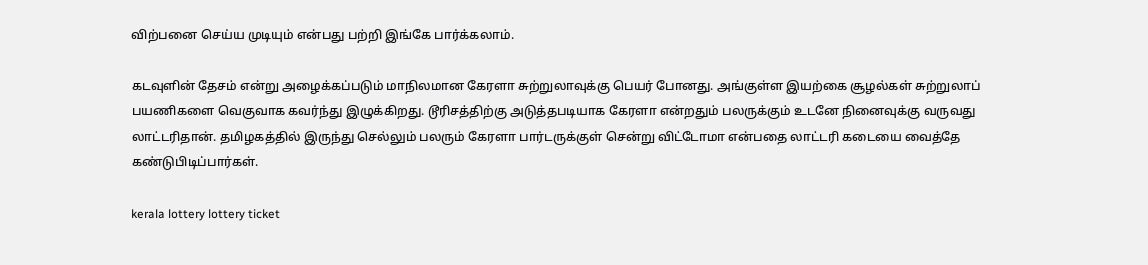விற்பனை செய்ய முடியும் என்பது பற்றி இங்கே பார்க்கலாம்.

கடவுளின் தேசம் என்று அழைக்கப்படும் மாநிலமான கேரளா சுற்றுலாவுக்கு பெயர் போனது. அங்குள்ள இயற்கை சூழல்கள் சுற்றுலாப் பயணிகளை வெகுவாக கவர்ந்து இழுக்கிறது. டூரிசத்திற்கு அடுத்தபடியாக கேரளா என்றதும் பலருக்கும் உடனே நினைவுக்கு வருவது லாட்டரிதான். தமிழகத்தில் இருந்து செல்லும் பலரும் கேரளா பார்டருக்குள் சென்று விட்டோமா என்பதை லாட்டரி கடையை வைத்தே கண்டுபிடிப்பார்கள்.

kerala lottery lottery ticket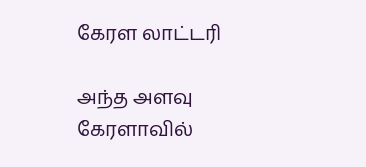கேரள லாட்டரி

அந்த அளவு கேரளாவில்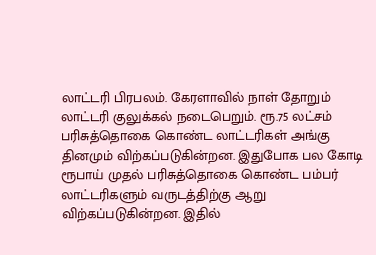லாட்டரி பிரபலம். கேரளாவில் நாள் தோறும் லாட்டரி குலுக்கல் நடைபெறும். ரூ.75 லட்சம் பரிசுத்தொகை கொண்ட லாட்டரிகள் அங்கு தினமும் விற்கப்படுகின்றன. இதுபோக பல கோடி ரூபாய் முதல் பரிசுத்தொகை கொண்ட பம்பர் லாட்டரிகளும் வருடத்திற்கு ஆறு விற்கப்படுகின்றன. இதில்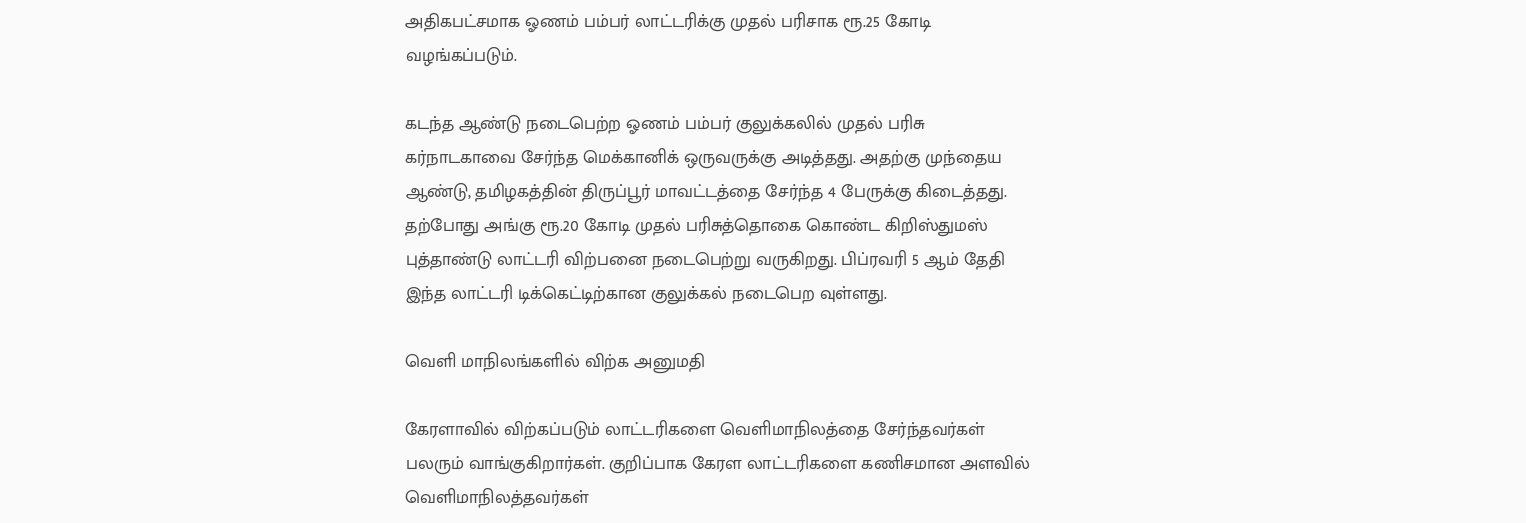அதிகபட்சமாக ஓணம் பம்பர் லாட்டரிக்கு முதல் பரிசாக ரூ.25 கோடி வழங்கப்படும்.

கடந்த ஆண்டு நடைபெற்ற ஓணம் பம்பர் குலுக்கலில் முதல் பரிசு கர்நாடகாவை சேர்ந்த மெக்கானிக் ஒருவருக்கு அடித்தது. அதற்கு முந்தைய ஆண்டு, தமிழகத்தின் திருப்பூர் மாவட்டத்தை சேர்ந்த 4 பேருக்கு கிடைத்தது. தற்போது அங்கு ரூ.20 கோடி முதல் பரிசுத்தொகை கொண்ட கிறிஸ்துமஸ் புத்தாண்டு லாட்டரி விற்பனை நடைபெற்று வருகிறது. பிப்ரவரி 5 ஆம் தேதி இந்த லாட்டரி டிக்கெட்டிற்கான குலுக்கல் நடைபெற வுள்ளது.

வெளி மாநிலங்களில் விற்க அனுமதி

கேரளாவில் விற்கப்படும் லாட்டரிகளை வெளிமாநிலத்தை சேர்ந்தவர்கள் பலரும் வாங்குகிறார்கள். குறிப்பாக கேரள லாட்டரிகளை கணிசமான அளவில் வெளிமாநிலத்தவர்கள்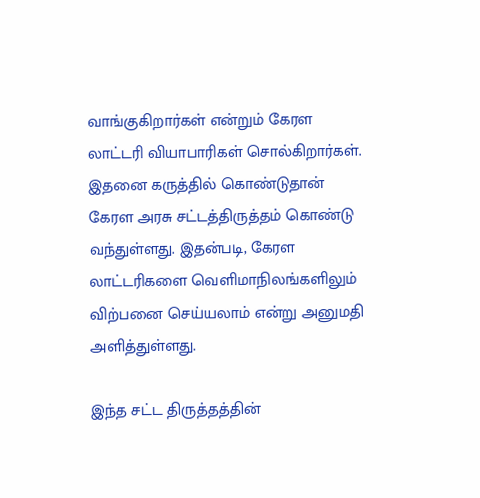வாங்குகிறார்கள் என்றும் கேரள லாட்டரி வியாபாரிகள் சொல்கிறார்கள். இதனை கருத்தில் கொண்டுதான் கேரள அரசு சட்டத்திருத்தம் கொண்டு வந்துள்ளது. இதன்படி, கேரள லாட்டரிகளை வெளிமாநிலங்களிலும் விற்பனை செய்யலாம் என்று அனுமதி அளித்துள்ளது.

இந்த சட்ட திருத்தத்தின்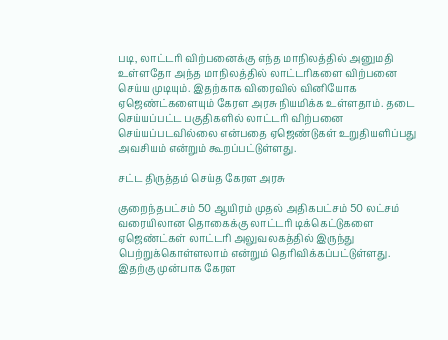படி, லாட்டரி விற்பனைக்கு எந்த மாநிலத்தில் அனுமதி உள்ளதோ அந்த மாநிலத்தில் லாட்டரிகளை விற்பனை செய்ய முடியும். இதற்காக விரைவில் வினியோக ஏஜெண்ட்களையும் கேரள அரசு நியமிக்க உள்ளதாம். தடை செய்யப்பட்ட பகுதிகளில் லாட்டரி விற்பனை செய்யப்படவில்லை என்பதை ஏஜெண்டுகள் உறுதியளிப்பது அவசியம் என்றும் கூறப்பட்டுள்ளது.

சட்ட திருத்தம் செய்த கேரள அரசு

குறைந்தபட்சம் 50 ஆயிரம் முதல் அதிகபட்சம் 50 லட்சம் வரையிலான தொகைக்கு லாட்டரி டிக்கெட்டுகளை ஏஜெண்ட்கள் லாட்டரி அலுவலகத்தில் இருந்து பெற்றுக்கொள்ளலாம் என்றும் தெரிவிக்கப்பட்டுள்ளது. இதற்கு முன்பாக கேரள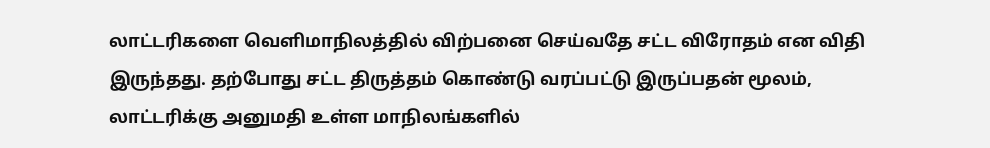லாட்டரிகளை வெளிமாநிலத்தில் விற்பனை செய்வதே சட்ட விரோதம் என விதி இருந்தது. தற்போது சட்ட திருத்தம் கொண்டு வரப்பட்டு இருப்பதன் மூலம், லாட்டரிக்கு அனுமதி உள்ள மாநிலங்களில்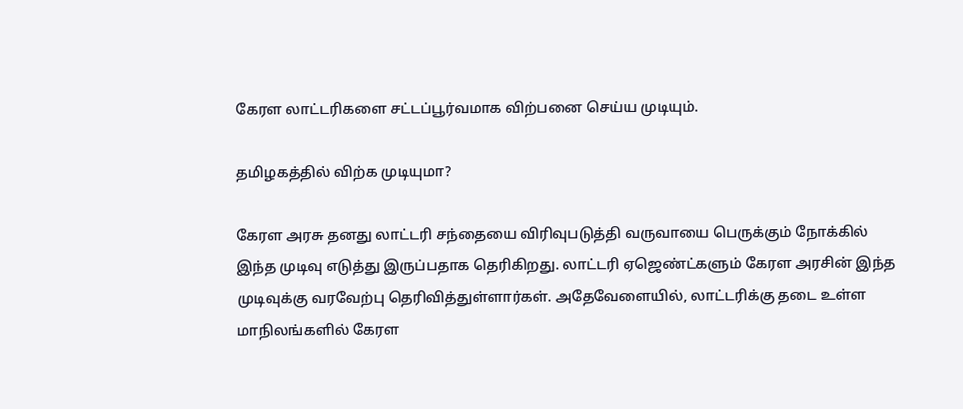கேரள லாட்டரிகளை சட்டப்பூர்வமாக விற்பனை செய்ய முடியும்.

தமிழகத்தில் விற்க முடியுமா?

கேரள அரசு தனது லாட்டரி சந்தையை விரிவுபடுத்தி வருவாயை பெருக்கும் நோக்கில் இந்த முடிவு எடுத்து இருப்பதாக தெரிகிறது. லாட்டரி ஏஜெண்ட்களும் கேரள அரசின் இந்த முடிவுக்கு வரவேற்பு தெரிவித்துள்ளார்கள். அதேவேளையில், லாட்டரிக்கு தடை உள்ள மாநிலங்களில் கேரள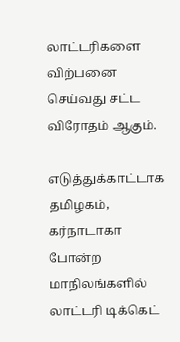லாட்டரிகளை விற்பனை செய்வது சட்ட விரோதம் ஆகும்.

எடுத்துக்காட்டாக தமிழகம், கர்நாடாகா போன்ற மாநிலங்களில் லாட்டரி டிக்கெட்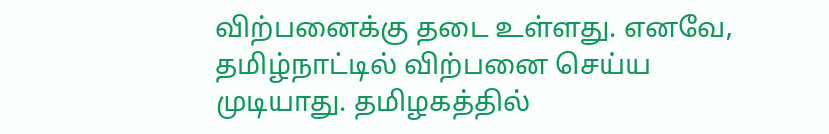விற்பனைக்கு தடை உள்ளது. எனவே, தமிழ்நாட்டில் விற்பனை செய்ய முடியாது. தமிழகத்தில்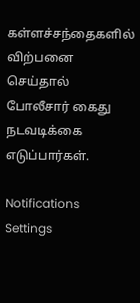கள்ளச்சந்தைகளில் விற்பனை செய்தால் போலீசார் கைது நடவடிக்கை எடுப்பார்கள்.

Notifications
Settings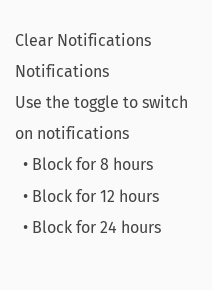Clear Notifications
Notifications
Use the toggle to switch on notifications
  • Block for 8 hours
  • Block for 12 hours
  • Block for 24 hours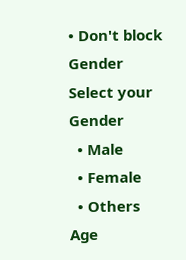• Don't block
Gender
Select your Gender
  • Male
  • Female
  • Others
Age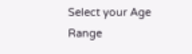Select your Age Range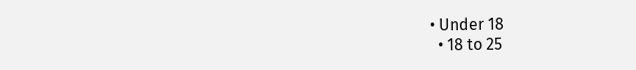• Under 18
  • 18 to 25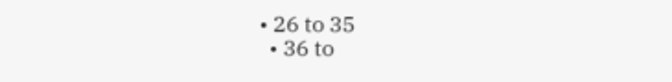• 26 to 35
  • 36 to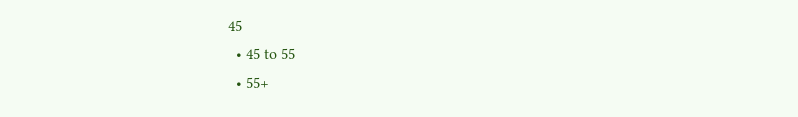45
  • 45 to 55
  • 55+